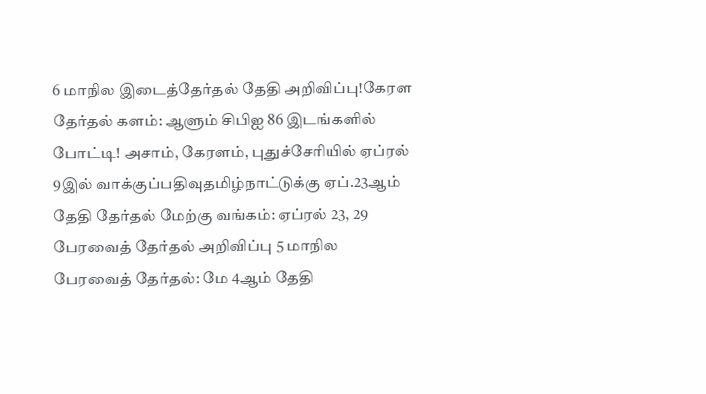6 மாநில இடைத்தேர்தல் தேதி அறிவிப்பு!கேரள தேர்தல் களம்: ஆளும் சிபிஐ 86 இடங்களில் போட்டி! அசாம், கேரளம், புதுச்சேரியில் ஏப்ரல் 9இல் வாக்குப்பதிவுதமிழ்நாட்டுக்கு ஏப்.23ஆம் தேதி தேர்தல் மேற்கு வங்கம்: ஏப்ரல் 23, 29 பேரவைத் தேர்தல் அறிவிப்பு 5 மாநில பேரவைத் தேர்தல்: மே 4ஆம் தேதி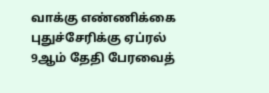வாக்கு எண்ணிக்கை புதுச்சேரிக்கு ஏப்ரல் 9ஆம் தேதி பேரவைத்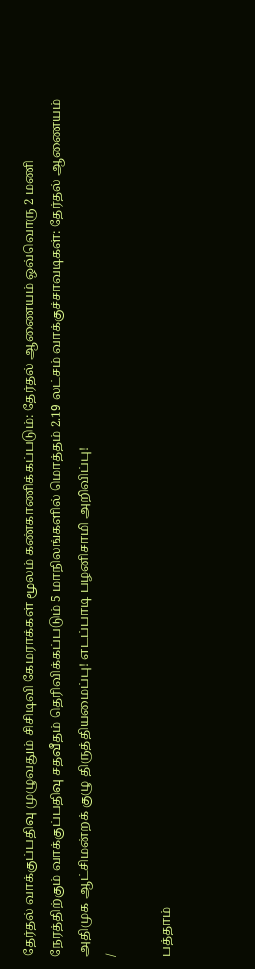தேர்தல் வாக்குப்பதிவு முழுவதும் சிசிடிவி கேமராக்கள் மூலம் கண்காணிக்கப்படும்: தேர்தல் ஆணையம் ஒவ்வொரு 2 மணி நேரத்திற்கும் வாக்குப்பதிவு சதவீதம் தெரிவிக்கப்படும் 5 மாநிலங்களில் மொத்தம் 2.19 லட்சம் வாக்குச்சாவடிகள்: தேர்தல் ஆணையம் அதிமுக ஆட்சிமன்றக் குழு திருத்தியமைப்பு! எடப்பாடி பழனிசாமி அறிவிப்பு!
/

பத்தாம்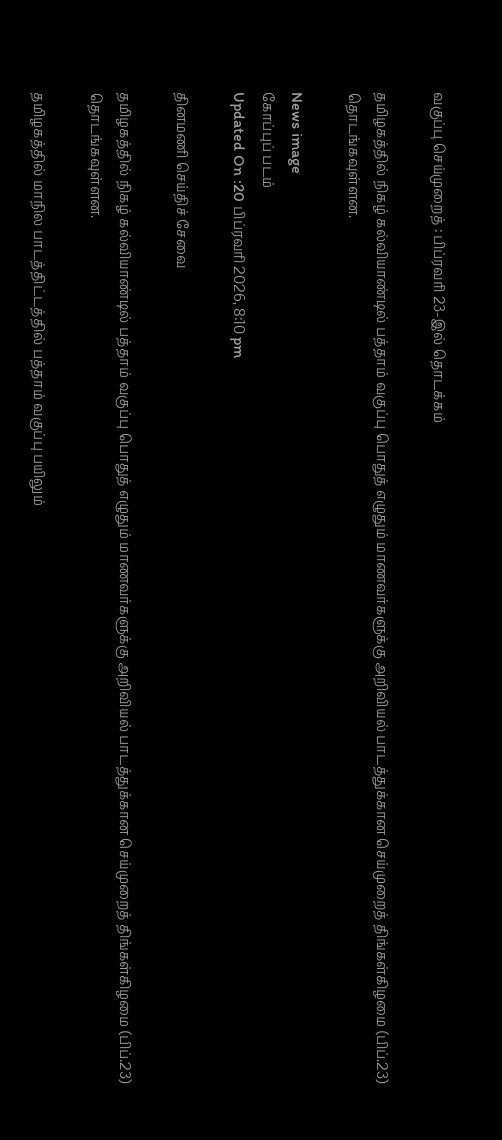வகுப்பு செய்முறைத் : பிப்ரவரி 23-இல் தொடக்கம்

தமிழகத்தில் நிகழ் கல்வியாண்டில் பத்தாம் வகுப்பு பொதுத் எழுதும் மாணவர்களுக்கு அறிவியல் பாடத்துக்கான செய்முறைத் திங்கள்கிழமை (பிப்.23) தொடங்கவுள்ளன.

News image
கோப்புப் படம்
Updated On :20 பிப்ரவரி 2026, 8:10 pm

தினமணி செய்திச் சேவை

தமிழகத்தில் நிகழ் கல்வியாண்டில் பத்தாம் வகுப்பு பொதுத் எழுதும் மாணவர்களுக்கு அறிவியல் பாடத்துக்கான செய்முறைத் திங்கள்கிழமை (பிப்.23) தொடங்கவுள்ளன.

தமிழகத்தில் மாநில பாடத்திட்டத்தில் பத்தாம் வகுப்பு பயிலும்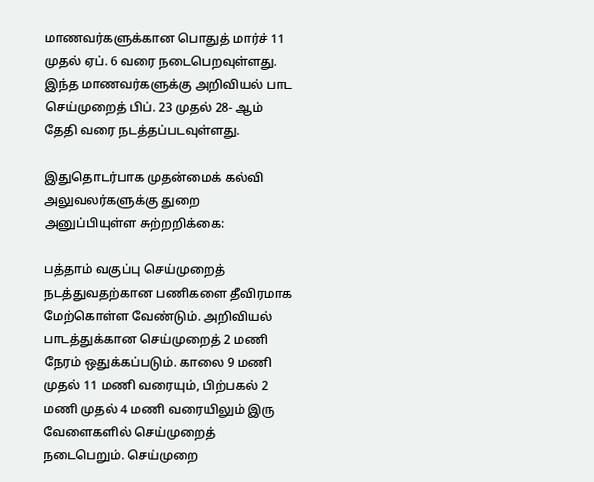மாணவர்களுக்கான பொதுத் மார்ச் 11 முதல் ஏப். 6 வரை நடைபெறவுள்ளது. இந்த மாணவர்களுக்கு அறிவியல் பாட செய்முறைத் பிப். 23 முதல் 28- ஆம் தேதி வரை நடத்தப்படவுள்ளது.

இதுதொடர்பாக முதன்மைக் கல்வி அலுவலர்களுக்கு துறை அனுப்பியுள்ள சுற்றறிக்கை:

பத்தாம் வகுப்பு செய்முறைத் நடத்துவதற்கான பணிகளை தீவிரமாக மேற்கொள்ள வேண்டும். அறிவியல் பாடத்துக்கான செய்முறைத் 2 மணி நேரம் ஒதுக்கப்படும். காலை 9 மணி முதல் 11 மணி வரையும், பிற்பகல் 2 மணி முதல் 4 மணி வரையிலும் இரு வேளைகளில் செய்முறைத் நடைபெறும். செய்முறை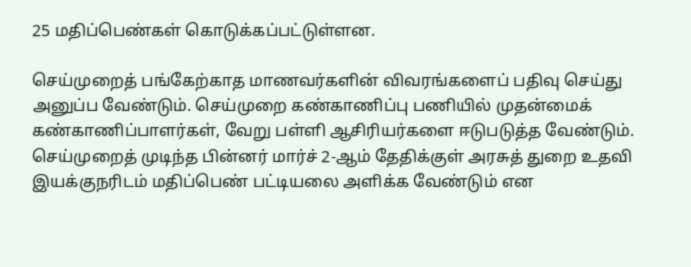25 மதிப்பெண்கள் கொடுக்கப்பட்டுள்ளன.

செய்முறைத் பங்கேற்காத மாணவர்களின் விவரங்களைப் பதிவு செய்து அனுப்ப வேண்டும். செய்முறை கண்காணிப்பு பணியில் முதன்மைக் கண்காணிப்பாளர்கள், வேறு பள்ளி ஆசிரியர்களை ஈடுபடுத்த வேண்டும். செய்முறைத் முடிந்த பின்னர் மார்ச் 2-ஆம் தேதிக்குள் அரசுத் துறை உதவி இயக்குநரிடம் மதிப்பெண் பட்டியலை அளிக்க வேண்டும் என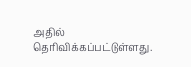அதில் தெரிவிக்கப்பட்டுள்ளது.